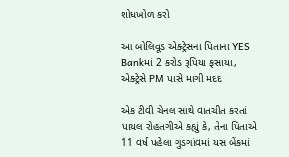શોધખોળ કરો

આ બોલિવૂડ એક્ટ્રેસના પિતાના YES Bankમાં 2 કરોડ રૂપિયા ફસાયા, એક્ટ્રેસે PM પાસે માગી મદદ

એક ટીવી ચેનલ સાથે વાતચીત કરતાં પાયલ રોહતગીએ કહ્યું કે, તેના પિતાએ 11 વર્ષ પહેલા ગુડગાંવમાં યસ બેંકમાં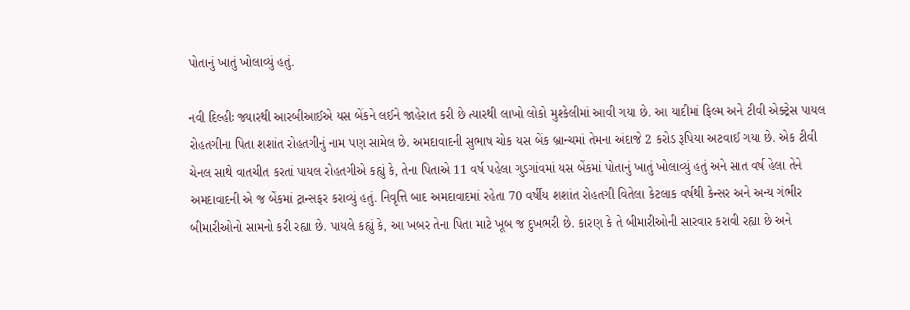પોતાનું ખાતું ખોલાવ્યું હતું.

નવી દિલ્હીઃ જ્યારથી આરબીઆઈએ યસ બેંકને લઈને જાહેરાત કરી છે ત્યારથી લાખો લોકો મુશ્કેલીમાં આવી ગયા છે. આ યાદીમાં ફિલ્મ અને ટીવી એક્ટ્રેસ પાયલ રોહતગીના પિતા શશાંત રોહતગીનું નામ પણ સામેલ છે. અમદાવાદની સુભાષ ચોક યસ બેંક બ્રાન્ચમાં તેમના અંદાજે 2 કરોડ રૂપિયા અટવાઈ ગયા છે. એક ટીવી ચેનલ સાથે વાતચીત કરતાં પાયલ રોહતગીએ કહ્યું કે, તેના પિતાએ 11 વર્ષ પહેલા ગુડગાંવમાં યસ બેંકમાં પોતાનું ખાતું ખોલાવ્યું હતું અને સાત વર્ષ હેલા તેને અમદાવાદની એ જ બેંકમાં ટ્રાન્સફર કરાવ્યું હતું. નિવૃત્તિ બાદ અમદાવાદમાં રહેતા 70 વર્ષીય શશાંત રોહતગી વિતેલા કેટલાક વર્ષથી કેન્સર અને અન્ય ગંભીર બીમારીઓનો સામનો કરી રહ્યા છે. પાયલે કહ્યું કે, આ ખબર તેના પિતા માટે ખૂબ જ દુખભરી છે. કારણ કે તે બીમારીઓની સારવાર કરાવી રહ્યા છે અને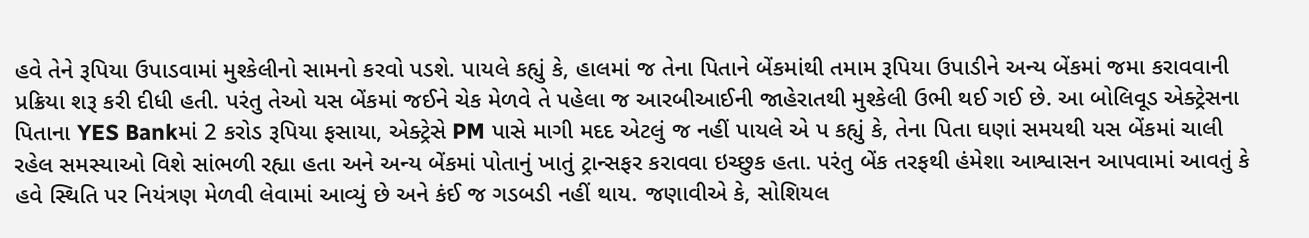હવે તેને રૂપિયા ઉપાડવામાં મુશ્કેલીનો સામનો કરવો પડશે. પાયલે કહ્યું કે, હાલમાં જ તેના પિતાને બેંકમાંથી તમામ રૂપિયા ઉપાડીને અન્ય બેંકમાં જમા કરાવવાની પ્રક્રિયા શરૂ કરી દીધી હતી. પરંતુ તેઓ યસ બેંકમાં જઈને ચેક મેળવે તે પહેલા જ આરબીઆઈની જાહેરાતથી મુશ્કેલી ઉભી થઈ ગઈ છે. આ બોલિવૂડ એક્ટ્રેસના પિતાના YES Bankમાં 2 કરોડ રૂપિયા ફસાયા, એક્ટ્રેસે PM પાસે માગી મદદ એટલું જ નહીં પાયલે એ પ કહ્યું કે, તેના પિતા ઘણાં સમયથી યસ બેંકમાં ચાલી રહેલ સમસ્યાઓ વિશે સાંભળી રહ્યા હતા અને અન્ય બેંકમાં પોતાનું ખાતું ટ્રાન્સફર કરાવવા ઇચ્છુક હતા. પરંતુ બેંક તરફથી હંમેશા આશ્વાસન આપવામાં આવતું કે હવે સ્થિતિ પર નિયંત્રણ મેળવી લેવામાં આવ્યું છે અને કંઈ જ ગડબડી નહીં થાય. જણાવીએ કે, સોશિયલ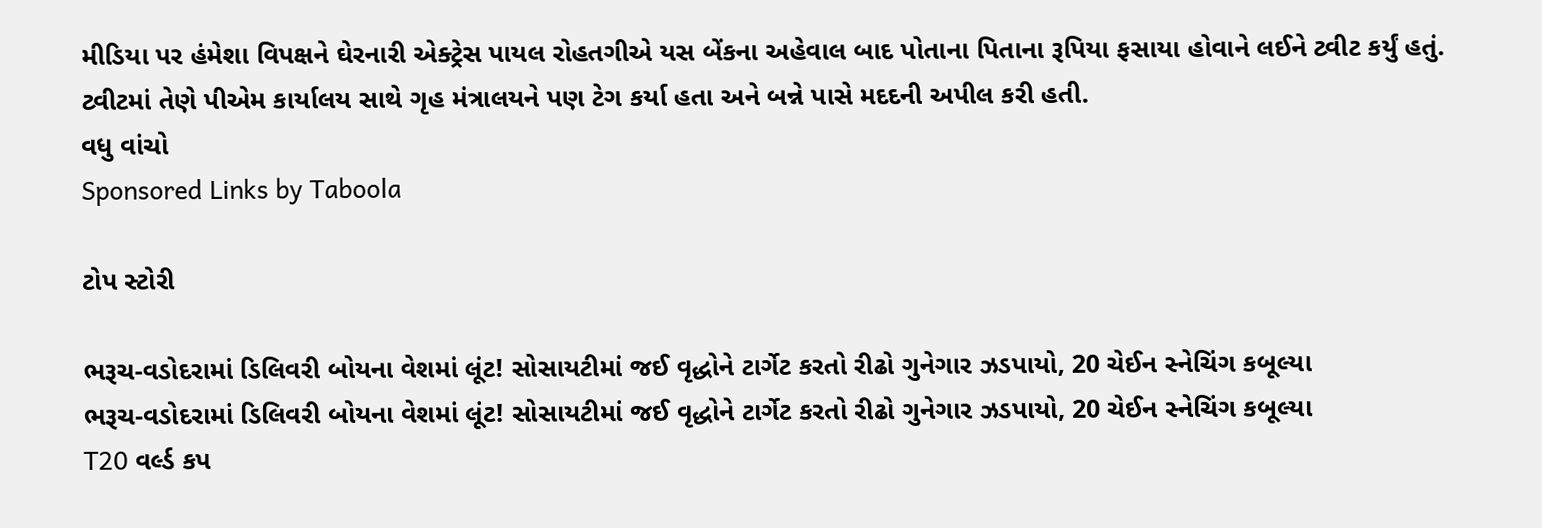મીડિયા પર હંમેશા વિપક્ષને ઘેરનારી એક્ટ્રેસ પાયલ રોહતગીએ યસ બેંકના અહેવાલ બાદ પોતાના પિતાના રૂપિયા ફસાયા હોવાને લઈને ટ્વીટ કર્યું હતું. ટ્વીટમાં તેણે પીએમ કાર્યાલય સાથે ગૃહ મંત્રાલયને પણ ટેગ કર્યા હતા અને બન્ને પાસે મદદની અપીલ કરી હતી.
વધુ વાંચો
Sponsored Links by Taboola

ટોપ સ્ટોરી

ભરૂચ-વડોદરામાં ડિલિવરી બોયના વેશમાં લૂંટ! સોસાયટીમાં જઈ વૃદ્ધોને ટાર્ગેટ કરતો રીઢો ગુનેગાર ઝડપાયો, 20 ચેઈન સ્નેચિંગ કબૂલ્યા
ભરૂચ-વડોદરામાં ડિલિવરી બોયના વેશમાં લૂંટ! સોસાયટીમાં જઈ વૃદ્ધોને ટાર્ગેટ કરતો રીઢો ગુનેગાર ઝડપાયો, 20 ચેઈન સ્નેચિંગ કબૂલ્યા
T20 વર્લ્ડ કપ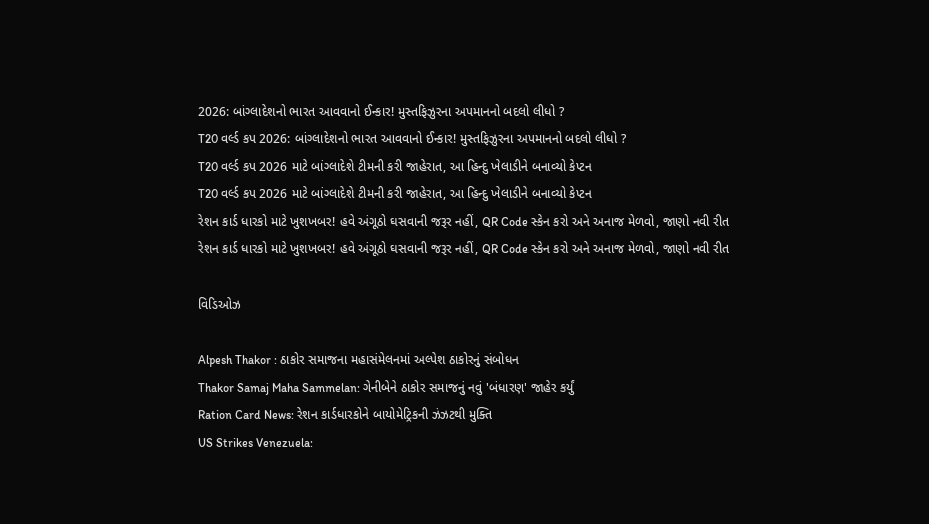2026: બાંગ્લાદેશનો ભારત આવવાનો ઈન્કાર! મુસ્તફિઝુરના અપમાનનો બદલો લીધો ?
T20 વર્લ્ડ કપ 2026: બાંગ્લાદેશનો ભારત આવવાનો ઈન્કાર! મુસ્તફિઝુરના અપમાનનો બદલો લીધો ?
T20 વર્લ્ડ કપ 2026 માટે બાંગ્લાદેશે ટીમની કરી જાહેરાત, આ હિન્દુ ખેલાડીને બનાવ્યો કેપ્ટન
T20 વર્લ્ડ કપ 2026 માટે બાંગ્લાદેશે ટીમની કરી જાહેરાત, આ હિન્દુ ખેલાડીને બનાવ્યો કેપ્ટન
રેશન કાર્ડ ધારકો માટે ખુશખબર! હવે અંગૂઠો ઘસવાની જરૂર નહીં, QR Code સ્કેન કરો અને અનાજ મેળવો, જાણો નવી રીત
રેશન કાર્ડ ધારકો માટે ખુશખબર! હવે અંગૂઠો ઘસવાની જરૂર નહીં, QR Code સ્કેન કરો અને અનાજ મેળવો, જાણો નવી રીત

વિડિઓઝ

Alpesh Thakor : ઠાકોર સમાજના મહાસંમેલનમાં અલ્પેશ ઠાકોરનું સંબોધન
Thakor Samaj Maha Sammelan: ગેનીબેને ઠાકોર સમાજનું નવું 'બંધારણ' જાહેર કર્યું
Ration Card News: રેશન કાર્ડધારકોને બાયોમેટ્રિકની ઝંઝટથી મુક્તિ
US Strikes Venezuela: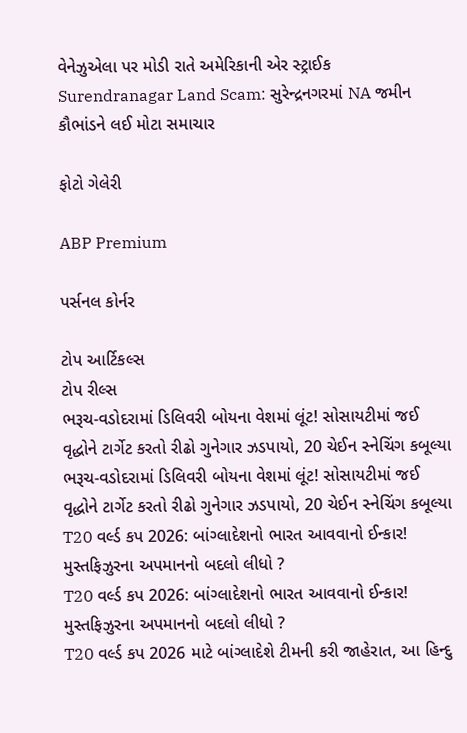વેનેઝુએલા પર મોડી રાતે અમેરિકાની એર સ્ટ્રાઈક
Surendranagar Land Scam: સુરેન્દ્રનગરમાં NA જમીન કૌભાંડને લઈ મોટા સમાચાર

ફોટો ગેલેરી

ABP Premium

પર્સનલ કોર્નર

ટોપ આર્ટિકલ્સ
ટોપ રીલ્સ
ભરૂચ-વડોદરામાં ડિલિવરી બોયના વેશમાં લૂંટ! સોસાયટીમાં જઈ વૃદ્ધોને ટાર્ગેટ કરતો રીઢો ગુનેગાર ઝડપાયો, 20 ચેઈન સ્નેચિંગ કબૂલ્યા
ભરૂચ-વડોદરામાં ડિલિવરી બોયના વેશમાં લૂંટ! સોસાયટીમાં જઈ વૃદ્ધોને ટાર્ગેટ કરતો રીઢો ગુનેગાર ઝડપાયો, 20 ચેઈન સ્નેચિંગ કબૂલ્યા
T20 વર્લ્ડ કપ 2026: બાંગ્લાદેશનો ભારત આવવાનો ઈન્કાર! મુસ્તફિઝુરના અપમાનનો બદલો લીધો ?
T20 વર્લ્ડ કપ 2026: બાંગ્લાદેશનો ભારત આવવાનો ઈન્કાર! મુસ્તફિઝુરના અપમાનનો બદલો લીધો ?
T20 વર્લ્ડ કપ 2026 માટે બાંગ્લાદેશે ટીમની કરી જાહેરાત, આ હિન્દુ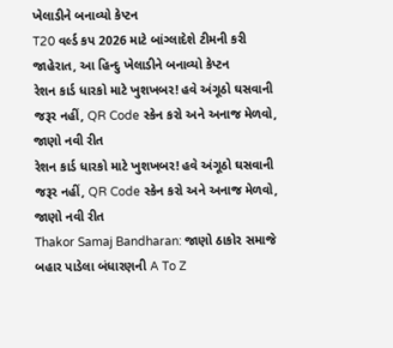ખેલાડીને બનાવ્યો કેપ્ટન
T20 વર્લ્ડ કપ 2026 માટે બાંગ્લાદેશે ટીમની કરી જાહેરાત, આ હિન્દુ ખેલાડીને બનાવ્યો કેપ્ટન
રેશન કાર્ડ ધારકો માટે ખુશખબર! હવે અંગૂઠો ઘસવાની જરૂર નહીં, QR Code સ્કેન કરો અને અનાજ મેળવો, જાણો નવી રીત
રેશન કાર્ડ ધારકો માટે ખુશખબર! હવે અંગૂઠો ઘસવાની જરૂર નહીં, QR Code સ્કેન કરો અને અનાજ મેળવો, જાણો નવી રીત
Thakor Samaj Bandharan: જાણો ઠાકોર સમાજે બહાર પાડેલા બંધારણની A To Z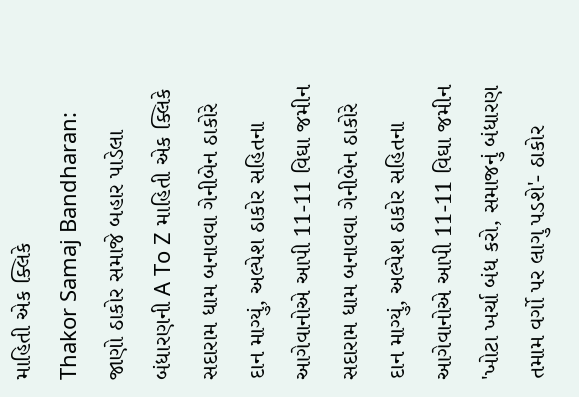માહિતી એક ક્લિકે
Thakor Samaj Bandharan: જાણો ઠાકોર સમાજે બહાર પાડેલા બંધારણની A To Z માહિતી એક ક્લિકે
સદારામ ધામ બનાવવા ગેનીબેન ઠાકોરે દાન માગ્યું, અલ્પેશ ઠાકોર સહિતના આગેવાનોએ આપી 11-11 વિઘા જમીન
સદારામ ધામ બનાવવા ગેનીબેન ઠાકોરે દાન માગ્યું, અલ્પેશ ઠાકોર સહિતના આગેવાનોએ આપી 11-11 વિઘા જમીન
'ખોટા ખર્ચા બંધ કરો, સમાજનું બંધારણ તમામ વર્ગો પર લાગુ પડશે'- ઠાકોર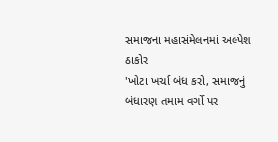સમાજના મહાસંમેલનમાં અલ્પેશ ઠાકોર
'ખોટા ખર્ચા બંધ કરો, સમાજનું બંધારણ તમામ વર્ગો પર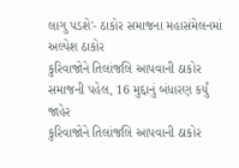લાગુ પડશે'- ઠાકોર સમાજના મહાસંમેલનમાં અલ્પેશ ઠાકોર
કુરિવાજોને તિલાંજલિ આપવાની ઠાકોર સમાજની પહેલ, 16 મુદ્દાનું બંધારણ કર્યું જાહેર
કુરિવાજોને તિલાંજલિ આપવાની ઠાકોર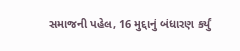સમાજની પહેલ, 16 મુદ્દાનું બંધારણ કર્યું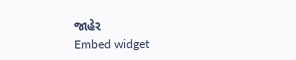જાહેર
Embed widget